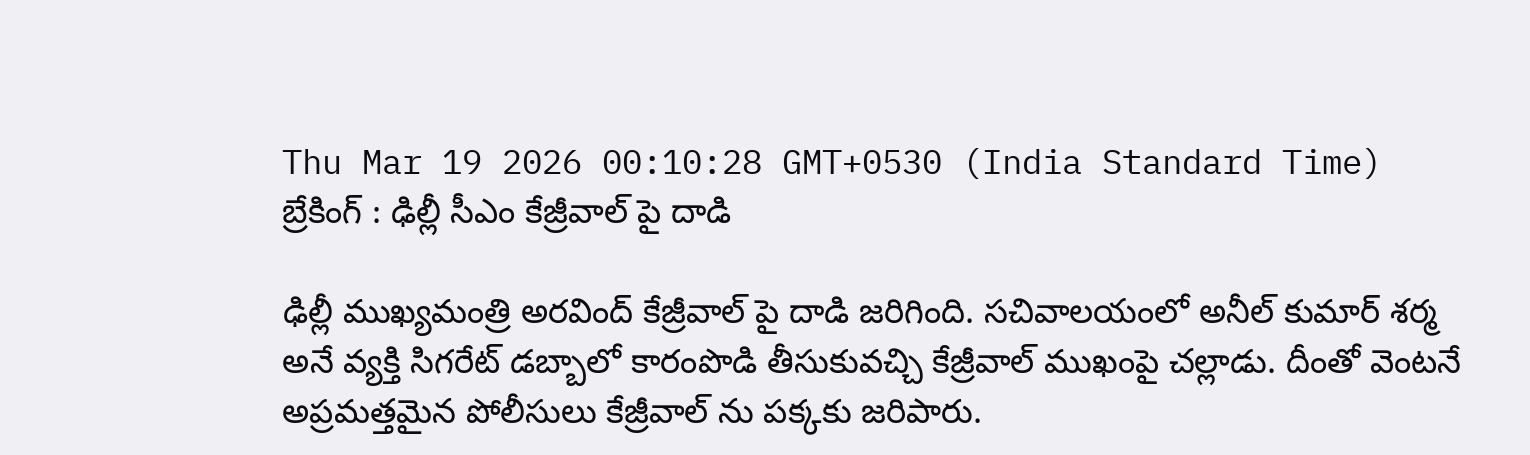Thu Mar 19 2026 00:10:28 GMT+0530 (India Standard Time)
బ్రేకింగ్ : ఢిల్లీ సీఎం కేజ్రీవాల్ పై దాడి

ఢిల్లీ ముఖ్యమంత్రి అరవింద్ కేజ్రీవాల్ పై దాడి జరిగింది. సచివాలయంలో అనీల్ కుమార్ శర్మ అనే వ్యక్తి సిగరేట్ డబ్బాలో కారంపొడి తీసుకువచ్చి కేజ్రీవాల్ ముఖంపై చల్లాడు. దీంతో వెంటనే అప్రమత్తమైన పోలీసులు కేజ్రీవాల్ ను పక్కకు జరిపారు.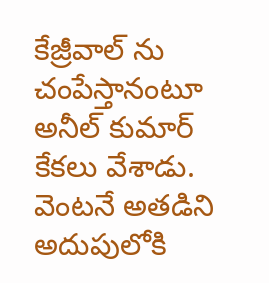కేజ్రీవాల్ ను చంపేస్తానంటూ అనీల్ కుమార్ కేకలు వేశాడు. వెంటనే అతడిని అదుపులోకి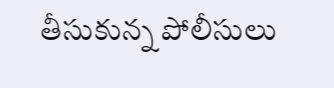తీసుకున్న పోలీసులు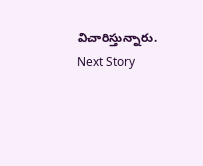విచారిస్తున్నారు.
Next Story